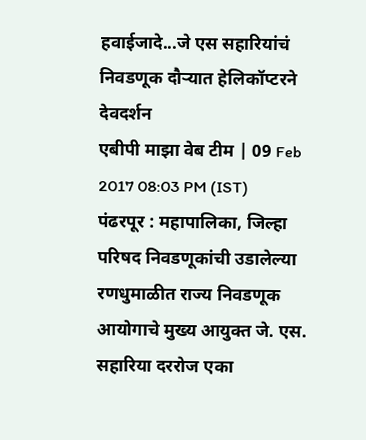हवाईजादे...जे एस सहारियांचं निवडणूक दौऱ्यात हेलिकॉप्टरने देवदर्शन
एबीपी माझा वेब टीम | 09 Feb 2017 08:03 PM (IST)
पंढरपूर : महापालिका, जिल्हा परिषद निवडणूकांची उडालेल्या रणधुमाळीत राज्य निवडणूक आयोगाचे मुख्य आयुक्त जे. एस. सहारिया दररोज एका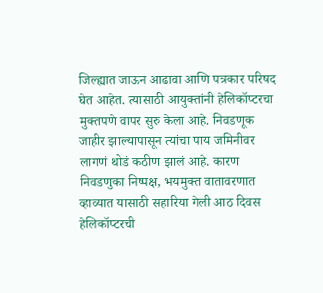जिल्ह्यात जाऊन आढावा आणि पत्रकार परिषद घेत आहेत. त्यासाठी आयुक्तांनी हेलिकॉप्टरचा मुक्तपणे वापर सुरु केला आहे. निवडणूक जाहीर झाल्यापासून त्यांचा पाय जमिनीवर लागणं थोडं कठीण झालं आहे. कारण निवडणुका निष्पक्ष, भयमुक्त वातावरणात व्हाव्यात यासाठी सहारिया गेली आठ दिवस हेलिकॉप्टरची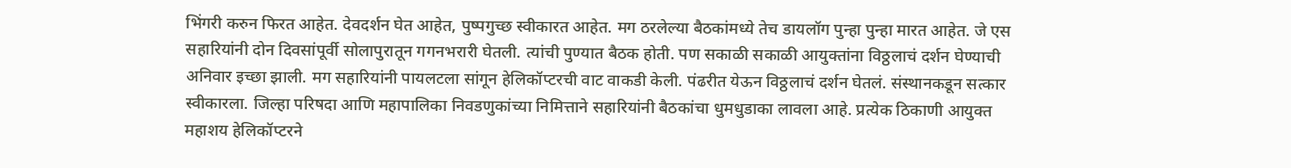भिंगरी करुन फिरत आहेत. देवदर्शन घेत आहेत, पुष्पगुच्छ स्वीकारत आहेत. मग ठरलेल्या बैठकांमध्ये तेच डायलॉग पुन्हा पुन्हा मारत आहेत. जे एस सहारियांनी दोन दिवसांपूर्वी सोलापुरातून गगनभरारी घेतली. त्यांची पुण्यात बैठक होती. पण सकाळी सकाळी आयुक्तांना विठ्ठलाचं दर्शन घेण्याची अनिवार इच्छा झाली. मग सहारियांनी पायलटला सांगून हेलिकॉप्टरची वाट वाकडी केली. पंढरीत येऊन विठ्ठलाचं दर्शन घेतलं. संस्थानकडून सत्कार स्वीकारला. जिल्हा परिषदा आणि महापालिका निवडणुकांच्या निमित्ताने सहारियांनी बैठकांचा धुमधुडाका लावला आहे. प्रत्येक ठिकाणी आयुक्त महाशय हेलिकॉप्टरने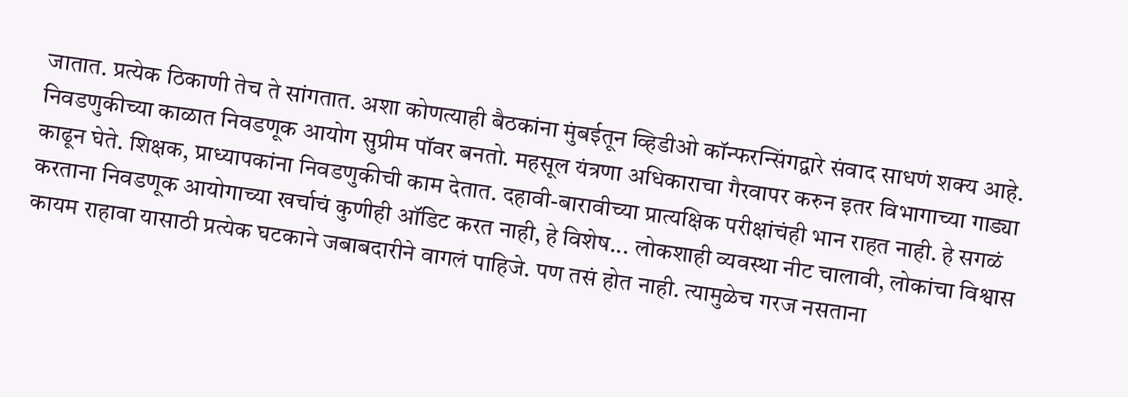जातात. प्रत्येक ठिकाणी तेच ते सांगतात. अशा कोणत्याही बैठकांना मुंबईतून व्हिडीओ कॉन्फरन्सिंगद्वारे संवाद साधणं शक्य आहे. निवडणुकीच्या काळात निवडणूक आयोग सुप्रीम पॉवर बनतो. महसूल यंत्रणा अधिकाराचा गैरवापर करुन इतर विभागाच्या गाड्या काढून घेते. शिक्षक, प्राध्यापकांना निवडणुकीची काम देतात. दहावी-बारावीच्या प्रात्यक्षिक परीक्षांचंही भान राहत नाही. हे सगळं करताना निवडणूक आयोगाच्या खर्चाचं कुणीही ऑडिट करत नाही, हे विशेष... लोकशाही व्यवस्था नीट चालावी, लोकांचा विश्वास कायम राहावा यासाठी प्रत्येक घटकाने जबाबदारीने वागलं पाहिजे. पण तसं होत नाही. त्यामुळेच गरज नसताना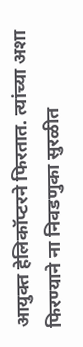आयुक्त हेलिकॉप्टरने फिरतात. त्यांच्या अशा फिरण्याने ना निवडणुका सुरळीत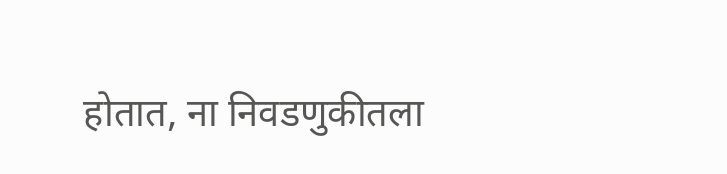होतात, ना निवडणुकीतला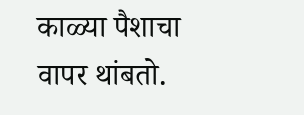काळ्या पैशाचा वापर थांबतो.